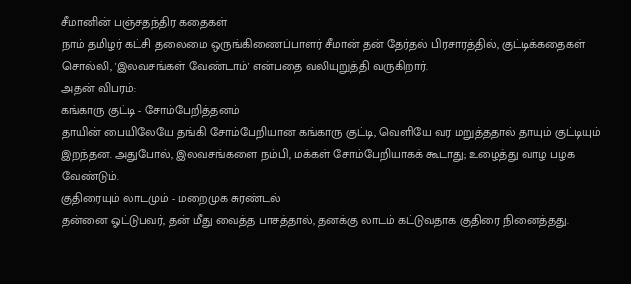சீமானின் பஞ்சதந்திர கதைகள்
நாம் தமிழர் கட்சி தலைமை ஒருங்கிணைப்பாளர் சீமான் தன் தேர்தல் பிரசாரத்தில், குட்டிக்கதைகள் சொல்லி, 'இலவசங்கள் வேண்டாம்' என்பதை வலியுறுத்தி வருகிறார்.
அதன் விபரம்:
கங்காரு குட்டி - சோம்பேறித்தனம்
தாயின் பையிலேயே தங்கி சோம்பேறியான கங்காரு குட்டி, வெளியே வர மறுத்ததால் தாயும் குட்டியும் இறந்தன. அதுபோல், இலவசங்களை நம்பி, மக்கள் சோம்பேறியாகக் கூடாது; உழைத்து வாழ பழக வேண்டும்.
குதிரையும் லாடமும் - மறைமுக சுரண்டல்
தன்னை ஓட்டுபவர், தன் மீது வைத்த பாசத்தால், தனக்கு லாடம் கட்டுவதாக குதிரை நினைத்தது.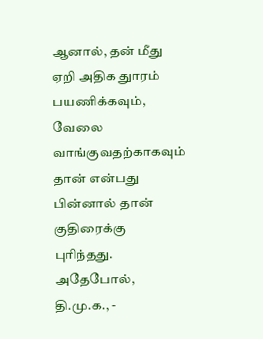ஆனால், தன் மீது ஏறி அதிக துாரம் பயணிக்கவும், வேலை வாங்குவதற்காகவும் தான் என்பது பின்னால் தான் குதிரைக்கு புரிந்தது. அதேபோல், தி.மு.க., -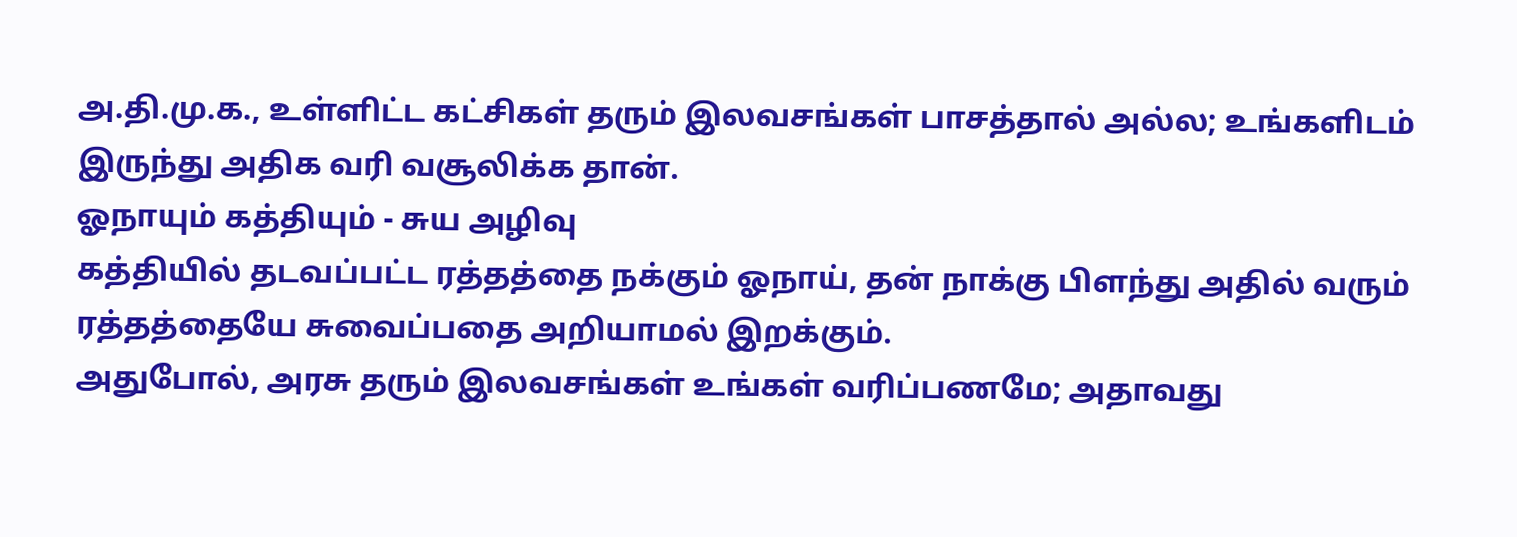அ.தி.மு.க., உள்ளிட்ட கட்சிகள் தரும் இலவசங்கள் பாசத்தால் அல்ல; உங்களிடம் இருந்து அதிக வரி வசூலிக்க தான்.
ஓநாயும் கத்தியும் - சுய அழிவு
கத்தியில் தடவப்பட்ட ரத்தத்தை நக்கும் ஓநாய், தன் நாக்கு பிளந்து அதில் வரும் ரத்தத்தையே சுவைப்பதை அறியாமல் இறக்கும்.
அதுபோல், அரசு தரும் இலவசங்கள் உங்கள் வரிப்பணமே; அதாவது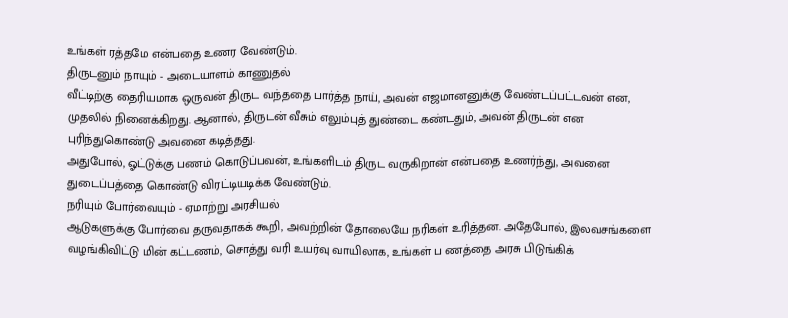உங்கள் ரத்தமே என்பதை உணர வேண்டும்.
திருடனும் நாயும் - அடையாளம் காணுதல்
வீட்டிற்கு தைரியமாக ஒருவன் திருட வந்ததை பார்த்த நாய், அவன் எஜமானனுக்கு வேண்டப்பட்டவன் என, முதலில் நினைக்கிறது. ஆனால், திருடன் வீசும் எலும்புத் துண்டை கண்டதும், அவன் திருடன் என புரிந்துகொண்டு அவனை கடித்தது.
அதுபோல், ஓட்டுக்கு பணம் கொடுப்பவன், உங்களிடம் திருட வருகிறான் என்பதை உணர்ந்து, அவனை துடைப்பத்தை கொண்டு விரட்டியடிக்க வேண்டும்.
நரியும் போர்வையும் - ஏமாற்று அரசியல்
ஆடுகளுக்கு போர்வை தருவதாகக் கூறி, அவற்றின் தோலையே நரிகள் உரித்தன. அதேபோல், இலவசங்களை வழங்கிவிட்டு மின் கட்டணம், சொத்து வரி உயர்வு வாயிலாக, உங்கள் ப ணத்தை அரசு பிடுங்கிக்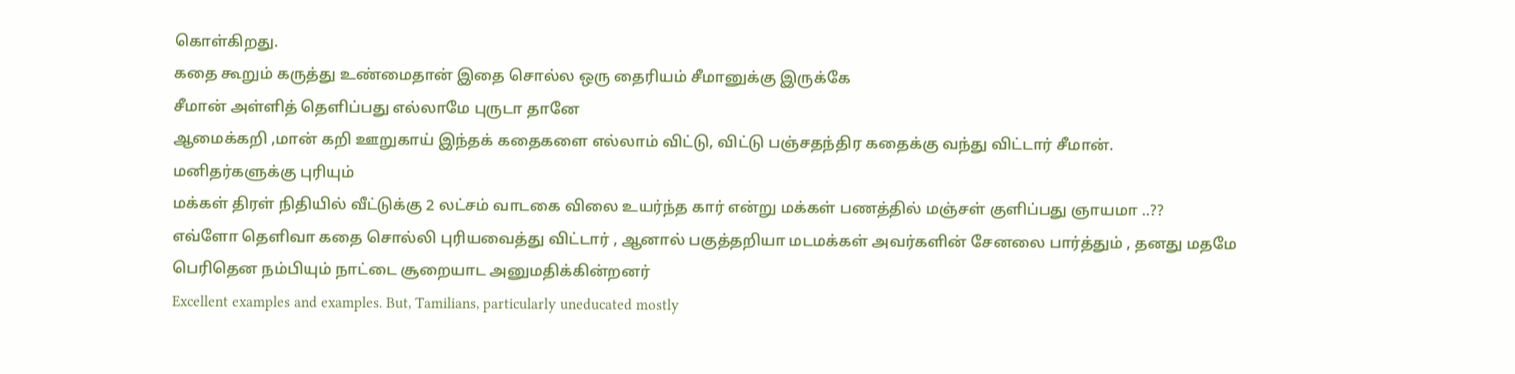கொள்கிறது.
கதை கூறும் கருத்து உண்மைதான் இதை சொல்ல ஒரு தைரியம் சீமானுக்கு இருக்கே
சீமான் அள்ளித் தெளிப்பது எல்லாமே புருடா தானே
ஆமைக்கறி ,மான் கறி ஊறுகாய் இந்தக் கதைகளை எல்லாம் விட்டு, விட்டு பஞ்சதந்திர கதைக்கு வந்து விட்டார் சீமான்.
மனிதர்களுக்கு புரியும்
மக்கள் திரள் நிதியில் வீட்டுக்கு 2 லட்சம் வாடகை விலை உயர்ந்த கார் என்று மக்கள் பணத்தில் மஞ்சள் குளிப்பது ஞாயமா ..??
எவ்ளோ தெளிவா கதை சொல்லி புரியவைத்து விட்டார் , ஆனால் பகுத்தறியா மடமக்கள் அவர்களின் சேனலை பார்த்தும் , தனது மதமே பெரிதென நம்பியும் நாட்டை சூறையாட அனுமதிக்கின்றனர்
Excellent examples and examples. But, Tamilians, particularly uneducated mostly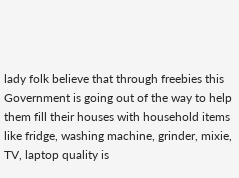lady folk believe that through freebies this Government is going out of the way to help them fill their houses with household items like fridge, washing machine, grinder, mixie, TV, laptop quality is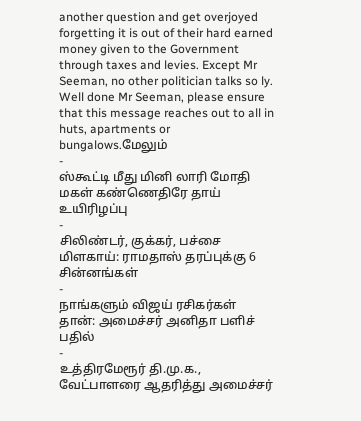another question and get overjoyed forgetting it is out of their hard earned money given to the Government through taxes and levies. Except Mr Seeman, no other politician talks so ly. Well done Mr Seeman, please ensure that this message reaches out to all in huts, apartments or bungalows.மேலும்
-
ஸ்கூட்டி மீது மினி லாரி மோதி மகள் கண்ணெதிரே தாய் உயிரிழப்பு
-
சிலிண்டர், குக்கர், பச்சை மிளகாய்: ராமதாஸ் தரப்புக்கு 6 சின்னங்கள்
-
நாங்களும் விஜய் ரசிகர்கள் தான்: அமைச்சர் அனிதா பளிச் பதில்
-
உத்திரமேரூர் தி.மு.க., வேட்பாளரை ஆதரித்து அமைச்சர்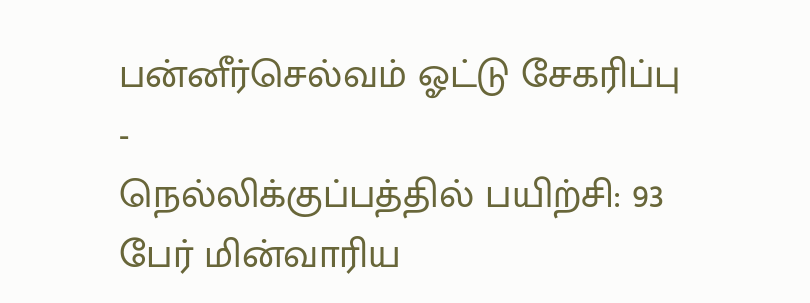பன்னீர்செல்வம் ஓட்டு சேகரிப்பு
-
நெல்லிக்குப்பத்தில் பயிற்சி: 93 பேர் மின்வாரிய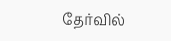தேர்வில்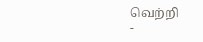வெற்றி
-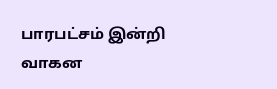பாரபட்சம் இன்றி வாகன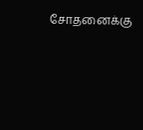சோதனைக்கு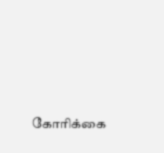கோரிக்கை